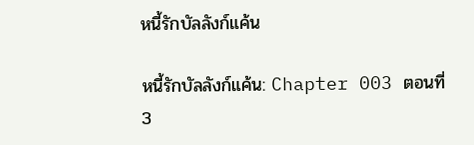หนี้รักบัลลังก์แค้น

หนี้รักบัลลังก์แค้น: Chapter 003 ตอนที่ 3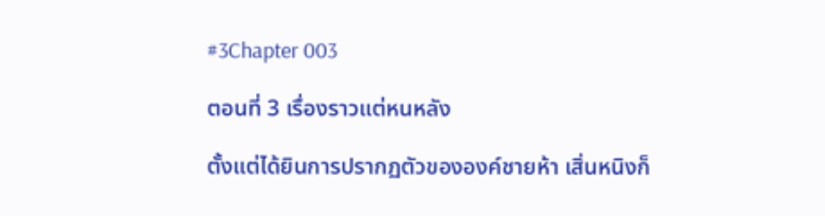#3Chapter 003

ตอนที่ 3 เรื่องราวแต่หนหลัง

ตั้งแต่ได้ยินการปรากฏตัวขององค์ชายห้า เสิ่นหนิงก็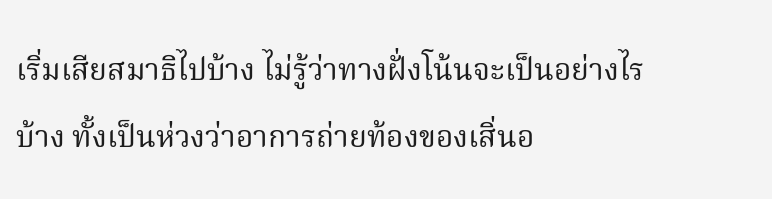เริ่มเสียสมาธิไปบ้าง ไม่รู้ว่าทางฝั่งโน้นจะเป็นอย่างไรบ้าง ทั้งเป็นห่วงว่าอาการถ่ายท้องของเสิ่นอ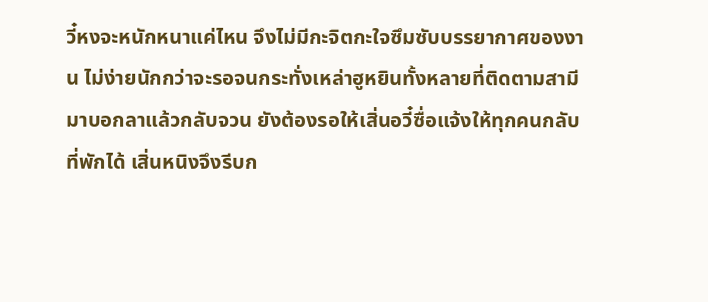วี๋หงจะหนักหนาแค่ไหน จึงไม่มีกะจิตกะใจซึมซับบรรยากาศของงาน ไม่ง่ายนักกว่าจะรอจนกระทั่งเหล่าฮูหยินทั้งหลายที่ติดตามสามีมาบอกลาแล้วกลับจวน ยังต้องรอให้เสิ่นอวี๋ซื่อแจ้งให้ทุกคนกลับที่พักได้ เสิ่นหนิงจึงรีบก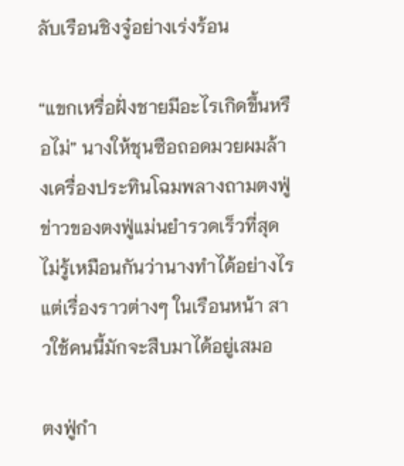ลับเรือนชิงจู๋อย่างเร่งร้อน

“แขกเหรื่อฝั่งชายมีอะไรเกิดขึ้นหรือไม่” นางให้ชุนซือถอดมวยผมล้างเครื่องประทินโฉมพลางถามตงฟู่ ข่าวของตงฟู่แม่นยำรวดเร็วที่สุด ไม่รู้เหมือนกันว่านางทำได้อย่างไร แต่เรื่องราวต่างๆ ในเรือนหน้า สาวใช้คนนี้มักจะสืบมาได้อยู่เสมอ

ตงฟู่กำ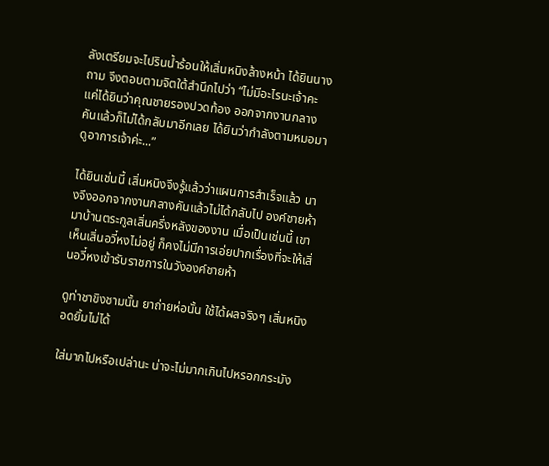ลังเตรียมจะไปรินน้ำร้อนให้เสิ่นหนิงล้างหน้า ได้ยินนางถาม จึงตอบตามจิตใต้สำนึกไปว่า “ไม่มีอะไรนะเจ้าคะ แค่ได้ยินว่าคุณชายรองปวดท้อง ออกจากงานกลางคันแล้วก็ไม่ได้กลับมาอีกเลย ได้ยินว่ากำลังตามหมอมาดูอาการเจ้าค่ะ...”

ได้ยินเช่นนี้ เสิ่นหนิงจึงรู้แล้วว่าแผนการสำเร็จแล้ว นางจึงออกจากงานกลางคันแล้วไม่ได้กลับไป องค์ชายห้ามาบ้านตระกูลเสิ่นครึ่งหลังของงาน เมื่อเป็นเช่นนี้ เขาเห็นเสิ่นอวี๋หงไม่อยู่ ก็คงไม่มีการเอ่ยปากเรื่องที่จะให้เสิ่นอวี๋หงเข้ารับราชการในวังองค์ชายห้า

ดูท่าชาขิงชามนั้น ยาถ่ายห่อนั้น ใช้ได้ผลจริงๆ เสิ่นหนิงอดยิ้มไม่ได้

ใส่มากไปหรือเปล่านะ น่าจะไม่มากเกินไปหรอกกระมัง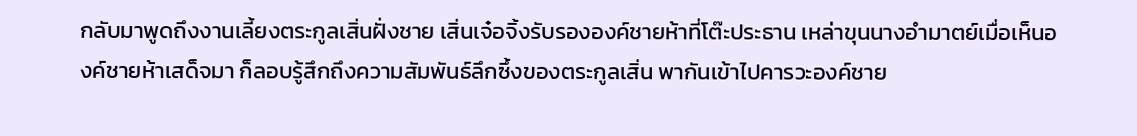กลับมาพูดถึงงานเลี้ยงตระกูลเสิ่นฝั่งชาย เสิ่นเจ๋อจิ้งรับรององค์ชายห้าที่โต๊ะประธาน เหล่าขุนนางอำมาตย์เมื่อเห็นองค์ชายห้าเสด็จมา ก็ลอบรู้สึกถึงความสัมพันธ์ลึกซึ้งของตระกูลเสิ่น พากันเข้าไปคารวะองค์ชาย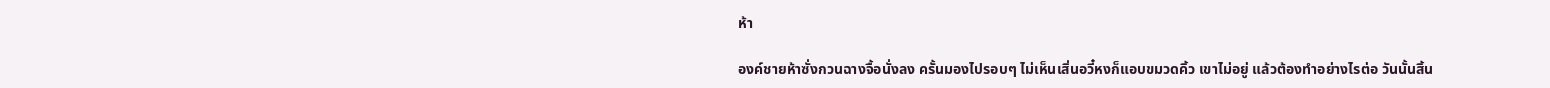ห้า

องค์ชายห้าซั่งกวนฉางจื้อนั่งลง ครั้นมองไปรอบๆ ไม่เห็นเสิ่นอวี๋หงก็แอบขมวดคิ้ว เขาไม่อยู่ แล้วต้องทำอย่างไรต่อ วันนั้นสิ้น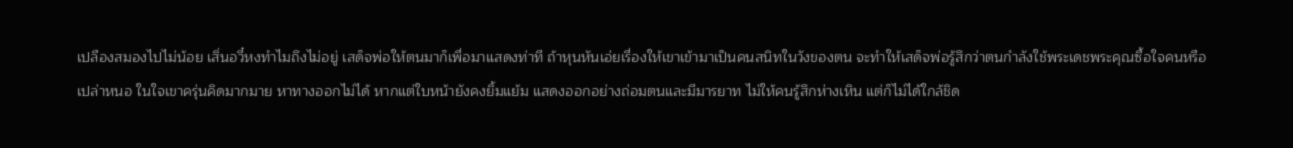เปลืองสมองไปไม่น้อย เสิ่นอวี๋หงทำไมถึงไม่อยู่ เสด็จพ่อให้ตนมาก็เพื่อมาแสดงท่าที ถ้าหุนหันเอ่ยเรื่องให้เขาเข้ามาเป็นคนสนิทในวังของตน จะทำให้เสด็จพ่อรู้สึกว่าตนกำลังใช้พระเดชพระคุณซื้อใจคนหรือเปล่าหนอ ในใจเขาครุ่นคิดมากมาย หาทางออกไม่ได้ หากแต่ใบหน้ายังคงยิ้มแย้ม แสดงออกอย่างถ่อมตนและมีมารยาท ไม่ให้คนรู้สึกห่างเหิน แต่ก็ไม่ได้ใกล้ชิด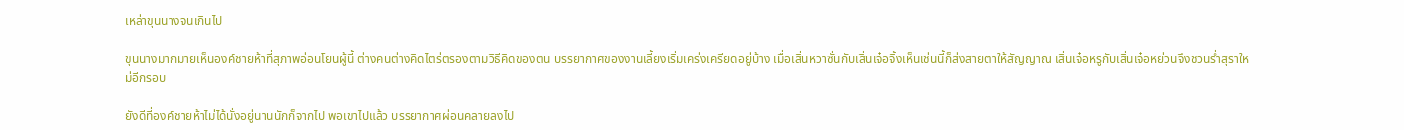เหล่าขุนนางจนเกินไป

ขุนนางมากมายเห็นองค์ชายห้าที่สุภาพอ่อนโยนผู้นี้ ต่างคนต่างคิดไตร่ตรองตามวิธีคิดของตน บรรยากาศของงานเลี้ยงเริ่มเคร่งเครียดอยู่บ้าง เมื่อเสิ่นหวาซั่นกับเสิ่นเจ๋อจิ้งเห็นเช่นนี้ก็ส่งสายตาให้สัญญาณ เสิ่นเจ๋อหรูกับเสิ่นเจ๋อหย่วนจึงชวนร่ำสุราใหม่อีกรอบ

ยังดีที่องค์ชายห้าไม่ได้นั่งอยู่นานนักก็จากไป พอเขาไปแล้ว บรรยากาศผ่อนคลายลงไป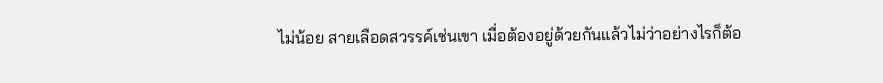ไม่น้อย สายเลือดสวรรค์เช่นเขา เมื่อต้องอยู่ด้วยกันแล้วไม่ว่าอย่างไรก็ต้อ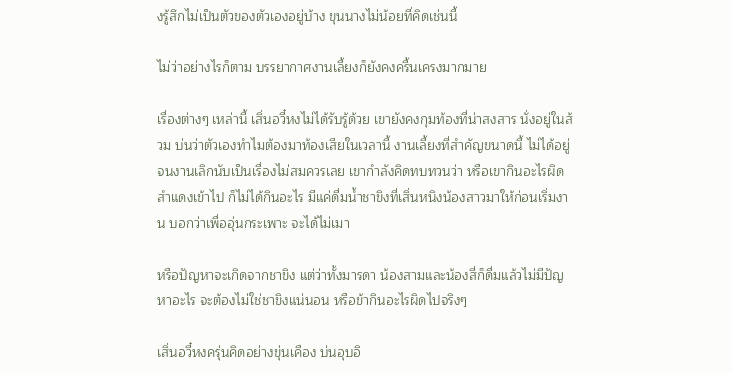งรู้สึกไม่เป็นตัวของตัวเองอยู่บ้าง ขุนนางไม่น้อยที่คิดเช่นนี้

ไม่ว่าอย่างไรก็ตาม บรรยากาศงานเลี้ยงก็ยังคงครื้นเครงมากมาย

เรื่องต่างๆ เหล่านี้ เสิ่นอวี๋หงไม่ได้รับรู้ด้วย เขายังคงกุมท้องที่น่าสงสาร นั่งอยู่ในส้วม บ่นว่าตัวเองทำไมต้องมาท้องเสียในเวลานี้ งานเลี้ยงที่สำคัญขนาดนี้ ไม่ได้อยู่จนงานเลิกนับเป็นเรื่องไม่สมควรเลย เขากำลังคิดทบทวนว่า หรือเขากินอะไรผิดสำแดงเข้าไป ก็ไม่ได้กินอะไร มีแค่ดื่มน้ำชาขิงที่เสิ่นหนิงน้องสาวมาให้ก่อนเริ่มงาน บอกว่าเพื่ออุ่นกระเพาะ จะได้ไม่เมา

หรือปัญหาจะเกิดจากชาขิง แต่ว่าทั้งมารดา น้องสามและน้องสี่ก็ดื่มแล้วไม่มีปัญหาอะไร จะต้องไม่ใช่ชาขิงแน่นอน หรือข้ากินอะไรผิดไปจริงๆ

เสิ่นอวี๋หงครุ่นคิดอย่างขุ่นเคือง บ่นอุบอิ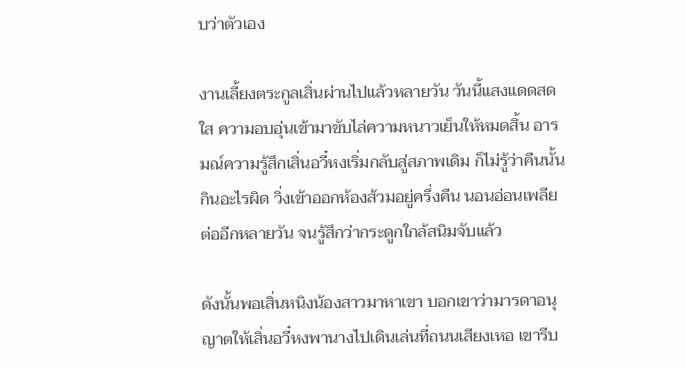บว่าตัวเอง

งานเลี้ยงตระกูลเสิ่นผ่านไปแล้วหลายวัน วันนี้แสงแดดสดใส ความอบอุ่นเข้ามาขับไล่ความหนาวเย็นให้หมดสิ้น อารมณ์ความรู้สึกเสิ่นอวี๋หงเริ่มกลับสู่สภาพเดิม ก็ไม่รู้ว่าคืนนั้นกินอะไรผิด วิ่งเข้าออกห้องส้วมอยู่ครึ่งคืน นอนอ่อนเพลียต่ออีกหลายวัน จนรู้สึกว่ากระดูกใกล้สนิมจับแล้ว

ดังนั้นพอเสิ่นหนิงน้องสาวมาหาเขา บอกเขาว่ามารดาอนุญาตให้เสิ่นอวี๋หงพานางไปเดินเล่นที่ถนนเสียงเหอ เขารีบ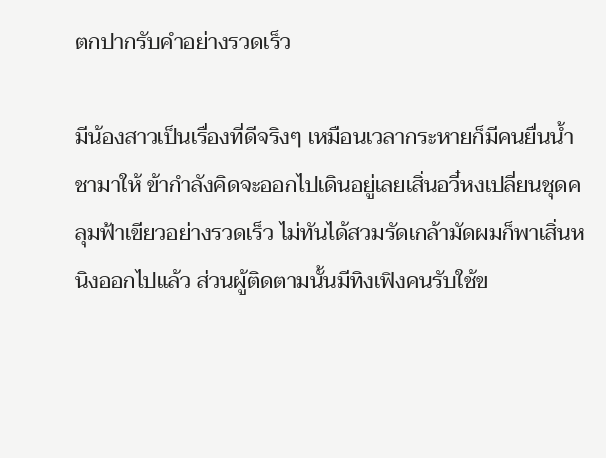ตกปากรับคำอย่างรวดเร็ว

มีน้องสาวเป็นเรื่องที่ดีจริงๆ เหมือนเวลากระหายก็มีคนยื่นน้ำชามาให้ ข้ากำลังคิดจะออกไปเดินอยู่เลยเสิ่นอวี๋หงเปลี่ยนชุดคลุมฟ้าเขียวอย่างรวดเร็ว ไม่ทันได้สวมรัดเกล้ามัดผมก็พาเสิ่นหนิงออกไปแล้ว ส่วนผู้ติดตามนั้นมีทิงเฟิงคนรับใช้ข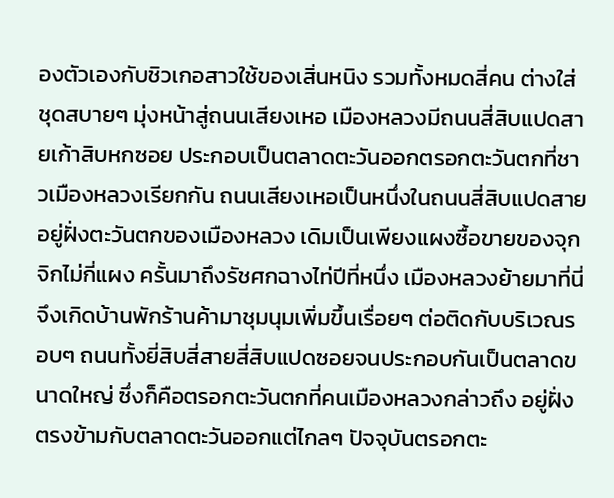องตัวเองกับชิวเกอสาวใช้ของเสิ่นหนิง รวมทั้งหมดสี่คน ต่างใส่ชุดสบายๆ มุ่งหน้าสู่ถนนเสียงเหอ เมืองหลวงมีถนนสี่สิบแปดสายเก้าสิบหกซอย ประกอบเป็นตลาดตะวันออกตรอกตะวันตกที่ชาวเมืองหลวงเรียกกัน ถนนเสียงเหอเป็นหนึ่งในถนนสี่สิบแปดสาย อยู่ฝั่งตะวันตกของเมืองหลวง เดิมเป็นเพียงแผงซื้อขายของจุกจิกไม่กี่แผง ครั้นมาถึงรัชศกฉางไท่ปีที่หนึ่ง เมืองหลวงย้ายมาที่นี่ จึงเกิดบ้านพักร้านค้ามาชุมนุมเพิ่มขึ้นเรื่อยๆ ต่อติดกับบริเวณรอบๆ ถนนทั้งยี่สิบสี่สายสี่สิบแปดซอยจนประกอบกันเป็นตลาดขนาดใหญ่ ซึ่งก็คือตรอกตะวันตกที่คนเมืองหลวงกล่าวถึง อยู่ฝั่งตรงข้ามกับตลาดตะวันออกแต่ไกลๆ ปัจจุบันตรอกตะ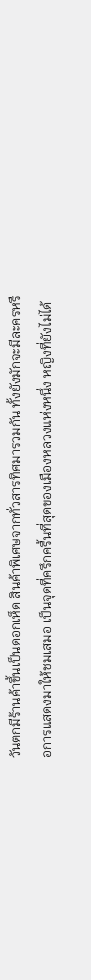วันตกมีร้านค้าขึ้นเป็นดอกเห็ด สินค้าพิเศษจากทั่วสารทิศมารวมกัน ทั้งยังมักจะมีละครหรือการแสดงมาให้ชมเสมอ เป็นจุดที่ครึกครื้นที่สุดของเมืองหลวงแห่งหนึ่ง หญิงที่ยังไม่ได้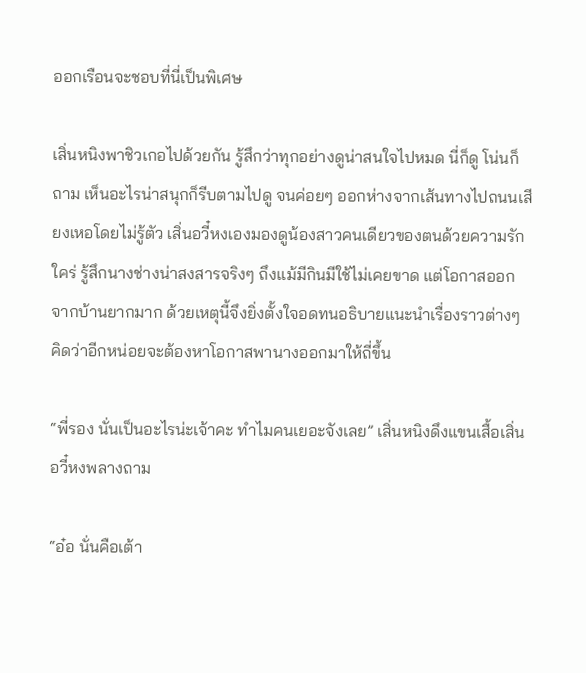ออกเรือนจะชอบที่นี่เป็นพิเศษ

เสิ่นหนิงพาชิวเกอไปด้วยกัน รู้สึกว่าทุกอย่างดูน่าสนใจไปหมด นี่ก็ดู โน่นก็ถาม เห็นอะไรน่าสนุกก็รีบตามไปดู จนค่อยๆ ออกห่างจากเส้นทางไปถนนเสียงเหอโดยไม่รู้ตัว เสิ่นอวี๋หงเองมองดูน้องสาวคนเดียวของตนด้วยความรักใคร่ รู้สึกนางช่างน่าสงสารจริงๆ ถึงแม้มีกินมีใช้ไม่เคยขาด แต่โอกาสออกจากบ้านยากมาก ด้วยเหตุนี้จึงยิ่งตั้งใจอดทนอธิบายแนะนำเรื่องราวต่างๆ คิดว่าอีกหน่อยจะต้องหาโอกาสพานางออกมาให้ถี่ขึ้น

“พี่รอง นั่นเป็นอะไรน่ะเจ้าคะ ทำไมคนเยอะจังเลย” เสิ่นหนิงดึงแขนเสื้อเสิ่นอวี๋หงพลางถาม

“อ๋อ นั่นคือเต้า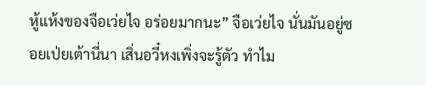หู้แห้งของจือเว่ยไจ อร่อยมากนะ” จือเว่ยไจ นั่นมันอยู่ซอยเป่ยเต้านี่นา เสิ่นอวี๋หงเพิ่งจะรู้ตัว ทำไม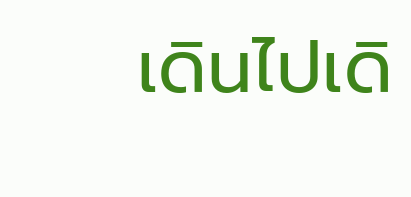เดินไปเดิ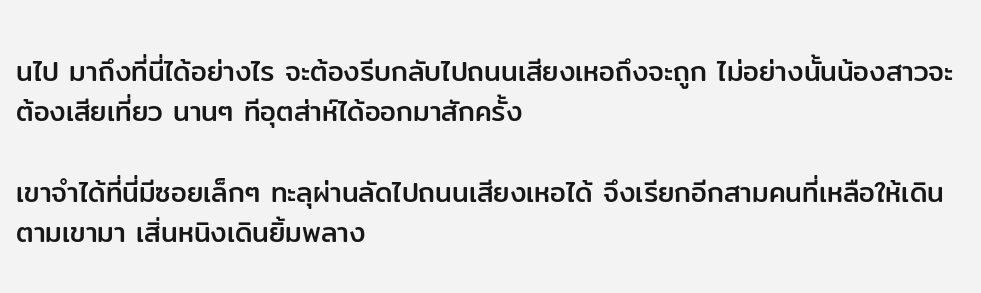นไป มาถึงที่นี่ได้อย่างไร จะต้องรีบกลับไปถนนเสียงเหอถึงจะถูก ไม่อย่างนั้นน้องสาวจะต้องเสียเที่ยว นานๆ ทีอุตส่าห์ได้ออกมาสักครั้ง

เขาจำได้ที่นี่มีซอยเล็กๆ ทะลุผ่านลัดไปถนนเสียงเหอได้ จึงเรียกอีกสามคนที่เหลือให้เดินตามเขามา เสิ่นหนิงเดินยิ้มพลาง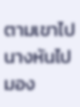ตามเขาไป นางหันไปมอง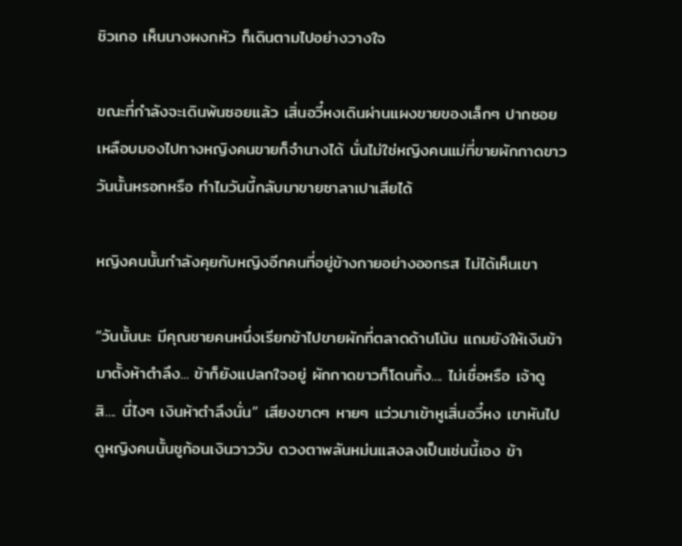ชิวเกอ เห็นนางผงกหัว ก็เดินตามไปอย่างวางใจ

ขณะที่กำลังจะเดินพ้นซอยแล้ว เสิ่นอวี๋หงเดินผ่านแผงขายของเล็กๆ ปากซอย เหลือบมองไปทางหญิงคนขายก็จำนางได้ นั่นไม่ใช่หญิงคนแม่ที่ขายผักกาดขาววันนั้นหรอกหรือ ทำไมวันนี้กลับมาขายซาลาเปาเสียได้

หญิงคนนั้นกำลังคุยกับหญิงอีกคนที่อยู่ข้างกายอย่างออกรส ไม่ได้เห็นเขา

“วันนั้นนะ มีคุณชายคนหนึ่งเรียกข้าไปขายผักที่ตลาดด้านโน้น แถมยังให้เงินข้ามาตั้งห้าตำลึง... ข้าก็ยังแปลกใจอยู่ ผักกาดขาวก็โดนทิ้ง.... ไม่เชื่อหรือ เจ้าดูสิ.... นี่ไงๆ เงินห้าตำลึงนั่น” เสียงขาดๆ หายๆ แว่วมาเข้าหูเสิ่นอวี๋หง เขาหันไปดูหญิงคนนั้นชูก้อนเงินวาววับ ดวงตาพลันหม่นแสงลงเป็นเช่นนี้เอง ข้า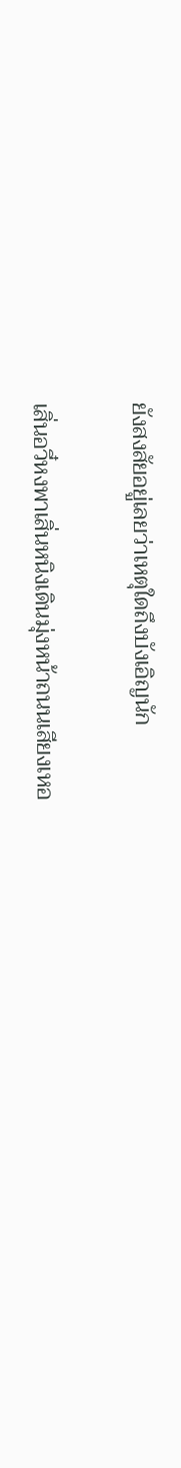ยังสงสัยอยู่เลยว่าเหตุใดถึงบังเอิญนัก

เสิ่นอวี๋หงพาเสิ่นหนิงเดินมุ่งหน้าถนนเสียงเหอ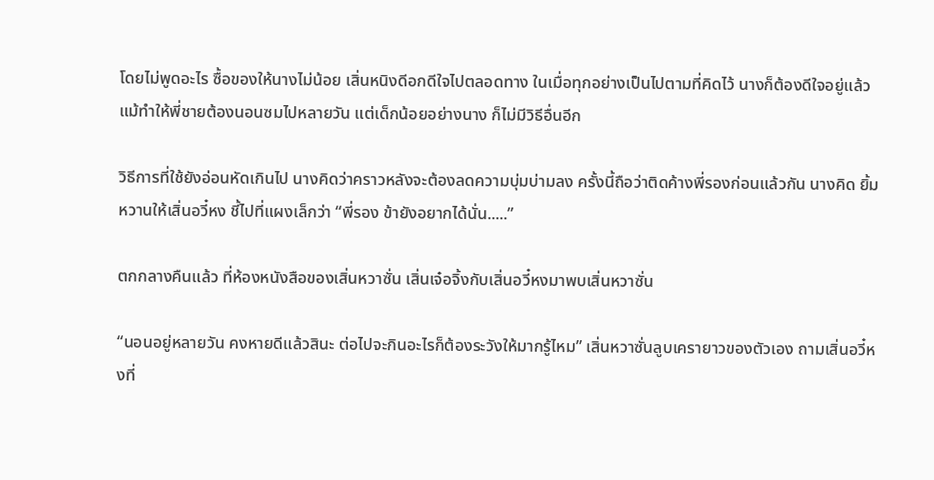โดยไม่พูดอะไร ซื้อของให้นางไม่น้อย เสิ่นหนิงดีอกดีใจไปตลอดทาง ในเมื่อทุกอย่างเป็นไปตามที่คิดไว้ นางก็ต้องดีใจอยู่แล้ว แม้ทำให้พี่ชายต้องนอนซมไปหลายวัน แต่เด็กน้อยอย่างนาง ก็ไม่มีวิธีอื่นอีก

วิธีการที่ใช้ยังอ่อนหัดเกินไป นางคิดว่าคราวหลังจะต้องลดความบุ่มบ่ามลง ครั้งนี้ถือว่าติดค้างพี่รองก่อนแล้วกัน นางคิด ยิ้มหวานให้เสิ่นอวี๋หง ชี้ไปที่แผงเล็กว่า “พี่รอง ข้ายังอยากได้นั่น.....”

ตกกลางคืนแล้ว ที่ห้องหนังสือของเสิ่นหวาซั่น เสิ่นเจ๋อจิ้งกับเสิ่นอวี๋หงมาพบเสิ่นหวาซั่น

“นอนอยู่หลายวัน คงหายดีแล้วสินะ ต่อไปจะกินอะไรก็ต้องระวังให้มากรู้ไหม” เสิ่นหวาซั่นลูบเครายาวของตัวเอง ถามเสิ่นอวี๋หงที่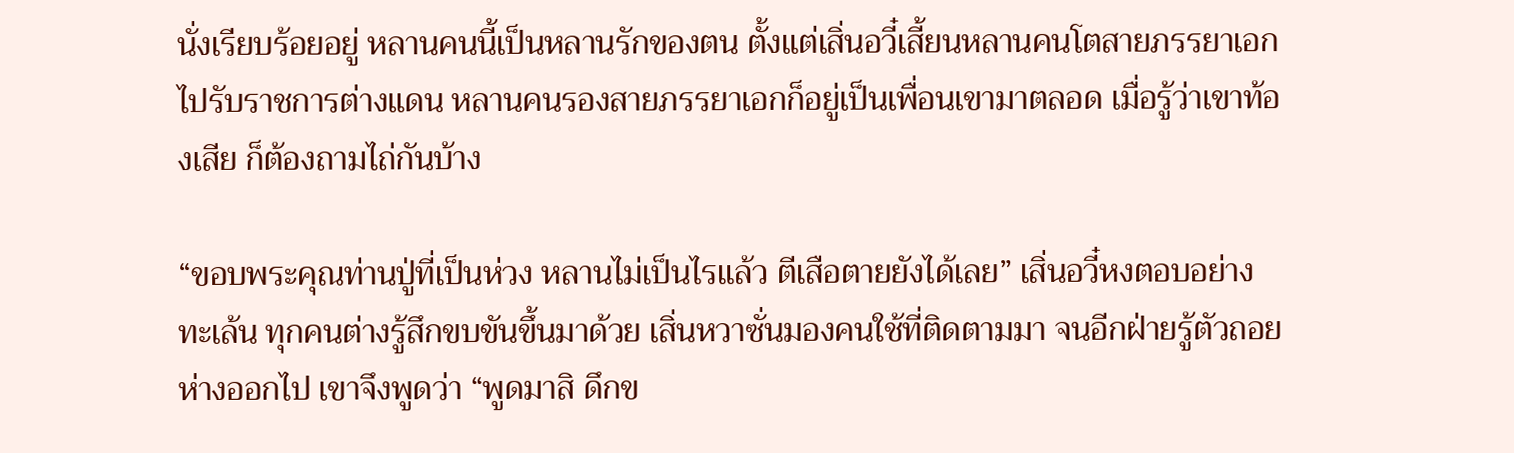นั่งเรียบร้อยอยู่ หลานคนนี้เป็นหลานรักของตน ตั้งแต่เสิ่นอวี๋เสี้ยนหลานคนโตสายภรรยาเอกไปรับราชการต่างแดน หลานคนรองสายภรรยาเอกก็อยู่เป็นเพื่อนเขามาตลอด เมื่อรู้ว่าเขาท้องเสีย ก็ต้องถามไถ่กันบ้าง

“ขอบพระคุณท่านปู่ที่เป็นห่วง หลานไม่เป็นไรแล้ว ตีเสือตายยังได้เลย” เสิ่นอวี๋หงตอบอย่างทะเล้น ทุกคนต่างรู้สึกขบขันขึ้นมาด้วย เสิ่นหวาซั่นมองคนใช้ที่ติดตามมา จนอีกฝ่ายรู้ตัวถอยห่างออกไป เขาจึงพูดว่า “พูดมาสิ ดึกข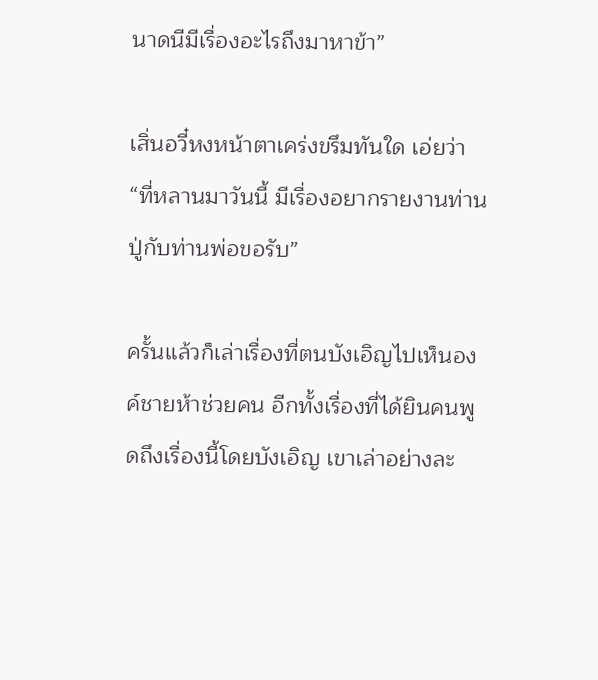นาดนีมีเรื่องอะไรถึงมาหาข้า”

เสิ่นอวี๋หงหน้าตาเคร่งขรึมทันใด เอ่ยว่า “ที่หลานมาวันนี้ มีเรื่องอยากรายงานท่านปู่กับท่านพ่อขอรับ”

ครั้นแล้วก็เล่าเรื่องที่ตนบังเอิญไปเห็นองค์ชายห้าช่วยคน อีกทั้งเรื่องที่ได้ยินคนพูดถึงเรื่องนี้โดยบังเอิญ เขาเล่าอย่างละ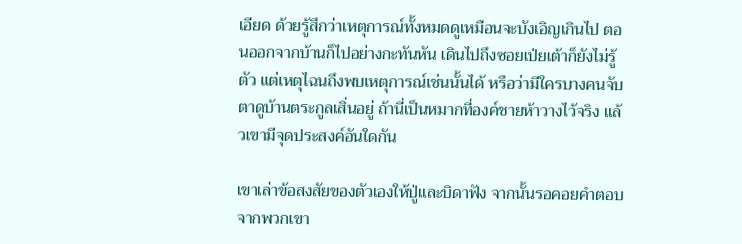เอียด ด้วยรู้สึกว่าเหตุการณ์ทั้งหมดดูเหมือนจะบังเอิญเกินไป ตอนออกจากบ้านก็ไปอย่างกะทันหัน เดินไปถึงซอยเป่ยเต้าก็ยังไม่รู้ตัว แต่เหตุไฉนถึงพบเหตุการณ์เช่นนั้นได้ หรือว่ามีใครบางคนจับตาดูบ้านตระกูลเสิ่นอยู่ ถ้านี่เป็นหมากที่องค์ชายห้าวางไว้จริง แล้วเขามีจุดประสงค์อันใดกัน

เขาเล่าข้อสงสัยของตัวเองให้ปู่และบิดาฟัง จากนั้นรอคอยคำตอบจากพวกเขา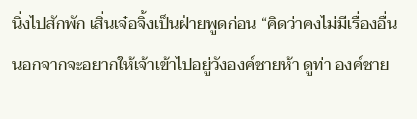นิ่งไปสักพัก เสิ่นเจ๋อจิ้งเป็นฝ่ายพูดก่อน “คิดว่าคงไม่มีเรื่องอื่น นอกจากจะอยากให้เจ้าเข้าไปอยู่วังองค์ชายห้า ดูท่า องค์ชาย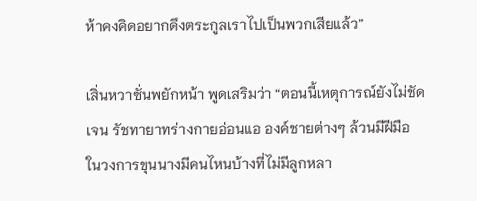ห้าคงคิดอยากดึงตระกูลเราไปเป็นพวกเสียแล้ว”

เสิ่นหวาซั่นพยักหน้า พูดเสริมว่า “ตอนนี้เหตุการณ์ยังไม่ชัดเจน รัชทายาทร่างกายอ่อนแอ องค์ชายต่างๆ ล้วนมีฝีมือ ในวงการขุนนางมีคนไหนบ้างที่ไม่มีลูกหลา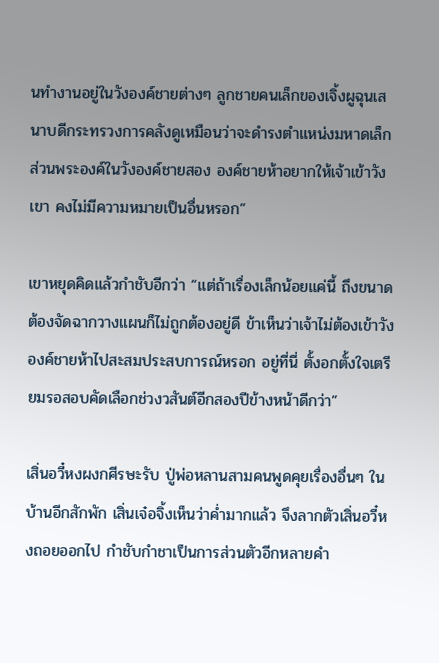นทำงานอยู่ในวังองค์ชายต่างๆ ลูกชายคนเล็กของเจิ้งผูฉุนเสนาบดีกระทรวงการคลังดูเหมือนว่าจะดำรงตำแหน่งมหาดเล็กส่วนพระองค์ในวังองค์ชายสอง องค์ชายห้าอยากให้เจ้าเข้าวังเขา คงไม่มีความหมายเป็นอื่นหรอก”

เขาหยุดคิดแล้วกำชับอีกว่า “แต่ถ้าเรื่องเล็กน้อยแค่นี้ ถึงขนาดต้องจัดฉากวางแผนก็ไม่ถูกต้องอยู่ดี ข้าเห็นว่าเจ้าไม่ต้องเข้าวังองค์ชายห้าไปสะสมประสบการณ์หรอก อยู่ที่นี่ ตั้งอกตั้งใจเตรียมรอสอบคัดเลือกช่วงวสันต์อีกสองปีข้างหน้าดีกว่า”

เสิ่นอวี๋หงผงกศีรษะรับ ปู่พ่อหลานสามคนพูดคุยเรื่องอื่นๆ ในบ้านอีกสักพัก เสิ่นเจ๋อจิ้งเห็นว่าค่ำมากแล้ว จึงลากตัวเสิ่นอวี๋หงถอยออกไป กำชับกำชาเป็นการส่วนตัวอีกหลายคำ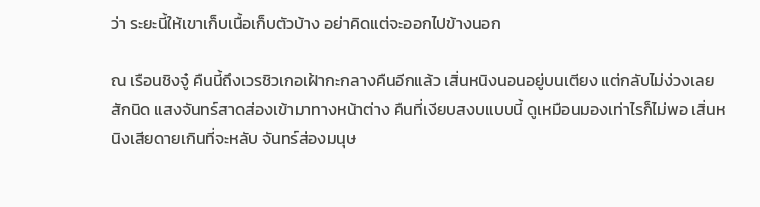ว่า ระยะนี้ให้เขาเก็บเนื้อเก็บตัวบ้าง อย่าคิดแต่จะออกไปข้างนอก

ณ เรือนชิงจู๋ คืนนี้ถึงเวรชิวเกอเฝ้ากะกลางคืนอีกแล้ว เสิ่นหนิงนอนอยู่บนเตียง แต่กลับไม่ง่วงเลยสักนิด แสงจันทร์สาดส่องเข้ามาทางหน้าต่าง คืนที่เงียบสงบแบบนี้ ดูเหมือนมองเท่าไรก็ไม่พอ เสิ่นหนิงเสียดายเกินที่จะหลับ จันทร์ส่องมนุษ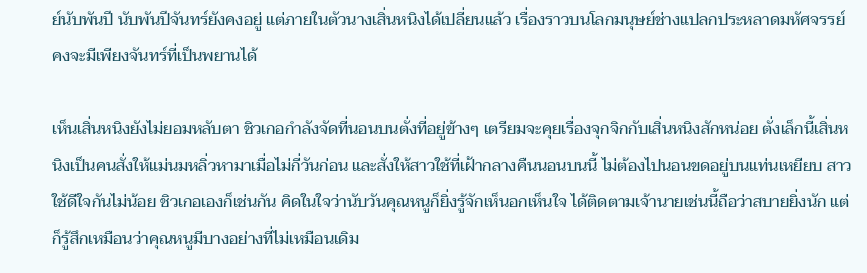ย์นับพันปี นับพันปีจันทร์ยังคงอยู่ แต่ภายในตัวนางเสิ่นหนิงได้เปลี่ยนแล้ว เรื่องราวบนโลกมนุษย์ช่างแปลกประหลาดมหัศจรรย์ คงจะมีเพียงจันทร์ที่เป็นพยานได้

เห็นเสิ่นหนิงยังไม่ยอมหลับตา ชิวเกอกำลังจัดที่นอนบนตั่งที่อยู่ข้างๆ เตรียมจะคุยเรื่องจุกจิกกับเสิ่นหนิงสักหน่อย ตั่งเล็กนี้เสิ่นหนิงเป็นคนสั่งให้แม่นมหลิ่วหามาเมื่อไม่กี่วันก่อน และสั่งให้สาวใช้ที่เฝ้ากลางคืนนอนบนนี้ ไม่ต้องไปนอนขดอยู่บนแท่นเหยียบ สาวใช้ดีใจกันไม่น้อย ชิวเกอเองก็เช่นกัน คิดในใจว่านับวันคุณหนูก็ยิ่งรู้จักเห็นอกเห็นใจ ได้ติดตามเจ้านายเช่นนี้ถือว่าสบายยิ่งนัก แต่ก็รู้สึกเหมือนว่าคุณหนูมีบางอย่างที่ไม่เหมือนเดิม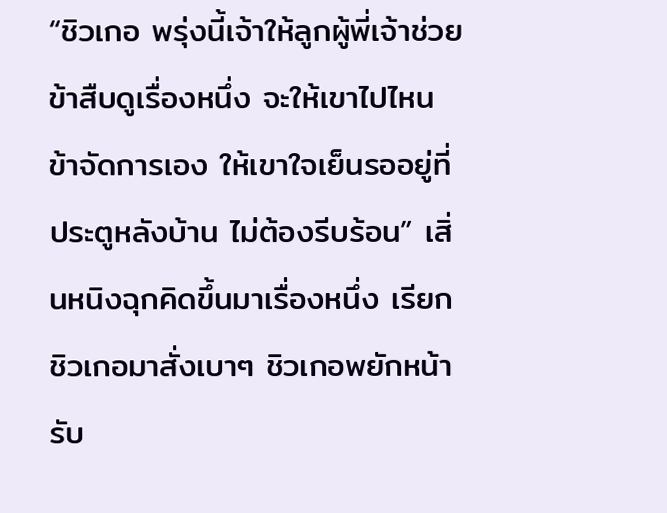“ชิวเกอ พรุ่งนี้เจ้าให้ลูกผู้พี่เจ้าช่วยข้าสืบดูเรื่องหนึ่ง จะให้เขาไปไหน ข้าจัดการเอง ให้เขาใจเย็นรออยู่ที่ประตูหลังบ้าน ไม่ต้องรีบร้อน” เสิ่นหนิงฉุกคิดขึ้นมาเรื่องหนึ่ง เรียกชิวเกอมาสั่งเบาๆ ชิวเกอพยักหน้ารับ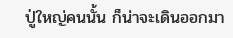ปู่ใหญ่คนนั้น ก็น่าจะเดินออกมา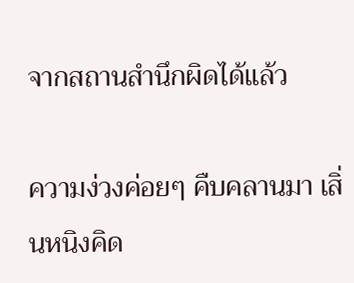จากสถานสำนึกผิดได้แล้ว

ความง่วงค่อยๆ คืบคลานมา เสิ่นหนิงคิด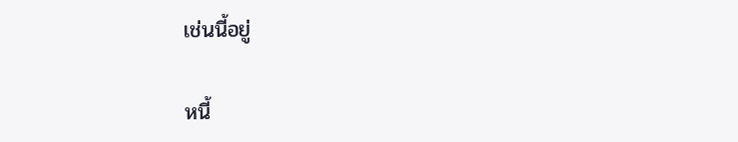เช่นนี้อยู่

หนี้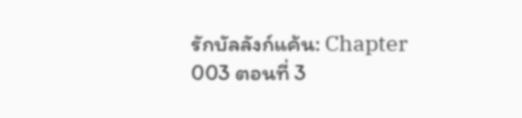รักบัลลังก์แค้น: Chapter 003 ตอนที่ 3